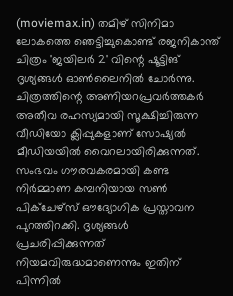(moviemax.in) തമിഴ് സിനിമാ ലോകത്തെ ഞെട്ടിച്ചുകൊണ്ട് രജനികാന്ത് ചിത്രം 'ജയിലർ 2' വിന്റെ ഷൂട്ടിങ് ദൃശ്യങ്ങൾ ഓൺലൈനിൽ ചോർന്നു. ചിത്രത്തിന്റെ അണിയറപ്രവർത്തകർ അതീവ രഹസ്യമായി സൂക്ഷിച്ചിരുന്ന വീഡിയോ ക്ലിപ്പുകളാണ് സോഷ്യൽ മീഡിയയിൽ വൈറലായിരിക്കുന്നത്.
സംഭവം ഗൗരവകരമായി കണ്ട നിർമ്മാണ കമ്പനിയായ സൺ പിക്ചേഴ്സ് ഔദ്യോഗിക പ്രസ്താവന പുറത്തിറക്കി. ദൃശ്യങ്ങൾ പ്രചരിപ്പിക്കുന്നത് നിയമവിരുദ്ധമാണെന്നും ഇതിന് പിന്നിൽ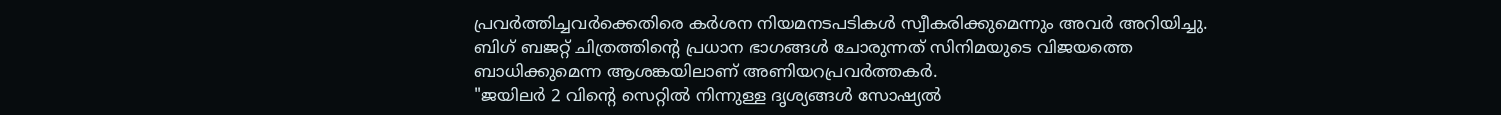പ്രവർത്തിച്ചവർക്കെതിരെ കർശന നിയമനടപടികൾ സ്വീകരിക്കുമെന്നും അവർ അറിയിച്ചു. ബിഗ് ബജറ്റ് ചിത്രത്തിന്റെ പ്രധാന ഭാഗങ്ങൾ ചോരുന്നത് സിനിമയുടെ വിജയത്തെ ബാധിക്കുമെന്ന ആശങ്കയിലാണ് അണിയറപ്രവർത്തകർ.
"ജയിലർ 2 വിന്റെ സെറ്റിൽ നിന്നുള്ള ദൃശ്യങ്ങൾ സോഷ്യൽ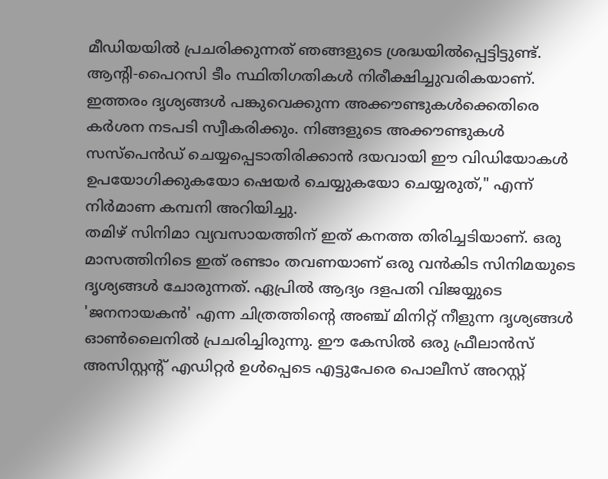മീഡിയയിൽ പ്രചരിക്കുന്നത് ഞങ്ങളുടെ ശ്രദ്ധയിൽപ്പെട്ടിട്ടുണ്ട്. ആന്റി-പൈറസി ടീം സ്ഥിതിഗതികൾ നിരീക്ഷിച്ചുവരികയാണ്. ഇത്തരം ദൃശ്യങ്ങൾ പങ്കുവെക്കുന്ന അക്കൗണ്ടുകൾക്കെതിരെ കർശന നടപടി സ്വീകരിക്കും. നിങ്ങളുടെ അക്കൗണ്ടുകൾ സസ്പെൻഡ് ചെയ്യപ്പെടാതിരിക്കാൻ ദയവായി ഈ വിഡിയോകൾ ഉപയോഗിക്കുകയോ ഷെയർ ചെയ്യുകയോ ചെയ്യരുത്," എന്ന് നിർമാണ കമ്പനി അറിയിച്ചു.
തമിഴ് സിനിമാ വ്യവസായത്തിന് ഇത് കനത്ത തിരിച്ചടിയാണ്. ഒരു മാസത്തിനിടെ ഇത് രണ്ടാം തവണയാണ് ഒരു വൻകിട സിനിമയുടെ ദൃശ്യങ്ങൾ ചോരുന്നത്. ഏപ്രിൽ ആദ്യം ദളപതി വിജയ്യുടെ 'ജനനായകൻ' എന്ന ചിത്രത്തിന്റെ അഞ്ച് മിനിറ്റ് നീളുന്ന ദൃശ്യങ്ങൾ ഓൺലൈനിൽ പ്രചരിച്ചിരുന്നു. ഈ കേസിൽ ഒരു ഫ്രീലാൻസ് അസിസ്റ്റന്റ് എഡിറ്റർ ഉൾപ്പെടെ എട്ടുപേരെ പൊലീസ് അറസ്റ്റ്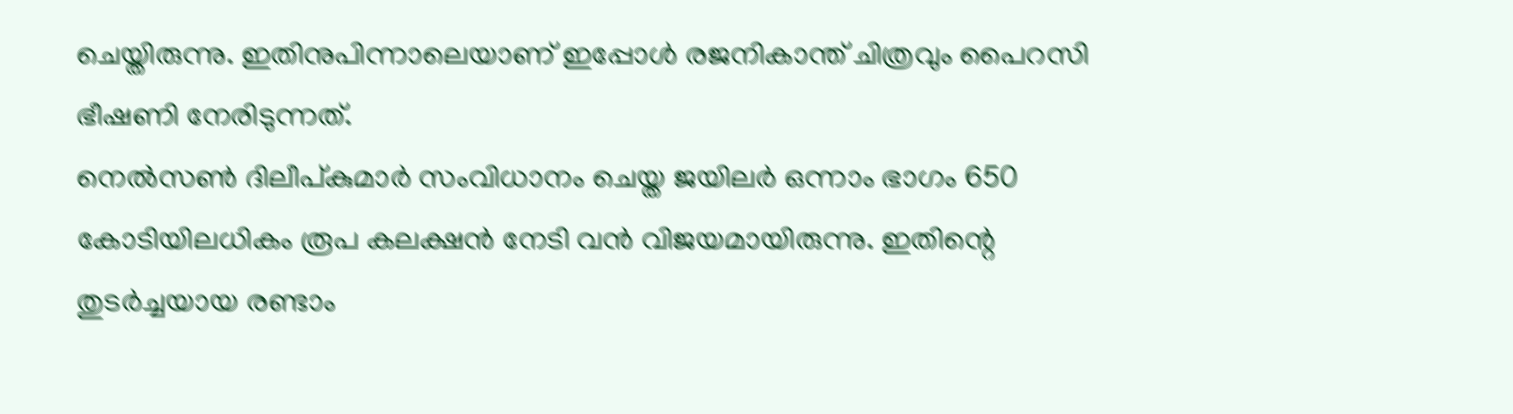ചെയ്തിരുന്നു. ഇതിനുപിന്നാലെയാണ് ഇപ്പോൾ രജനികാന്ത് ചിത്രവും പൈറസി ഭീഷണി നേരിടുന്നത്.
നെൽസൺ ദിലീപ്കുമാർ സംവിധാനം ചെയ്ത ജയിലർ ഒന്നാം ഭാഗം 650 കോടിയിലധികം രൂപ കലക്ഷൻ നേടി വൻ വിജയമായിരുന്നു. ഇതിന്റെ തുടർച്ചയായ രണ്ടാം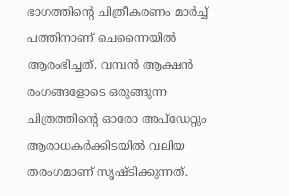ഭാഗത്തിന്റെ ചിത്രീകരണം മാർച്ച് പത്തിനാണ് ചെന്നൈയിൽ ആരംഭിച്ചത്. വമ്പൻ ആക്ഷൻ രംഗങ്ങളോടെ ഒരുങ്ങുന്ന ചിത്രത്തിന്റെ ഓരോ അപ്ഡേറ്റും ആരാധകർക്കിടയിൽ വലിയ തരംഗമാണ് സൃഷ്ടിക്കുന്നത്.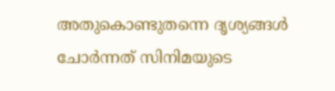അതുകൊണ്ടുതന്നെ ദൃശ്യങ്ങൾ ചോർന്നത് സിനിമയുടെ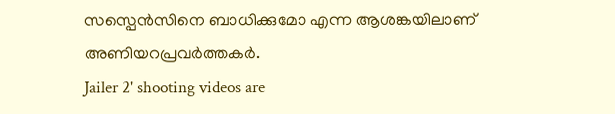സസ്പെൻസിനെ ബാധിക്കുമോ എന്ന ആശങ്കയിലാണ് അണിയറപ്രവർത്തകർ.
Jailer 2' shooting videos are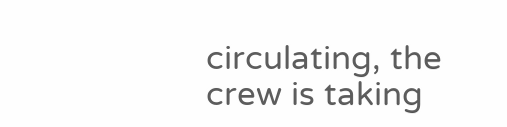circulating, the crew is taking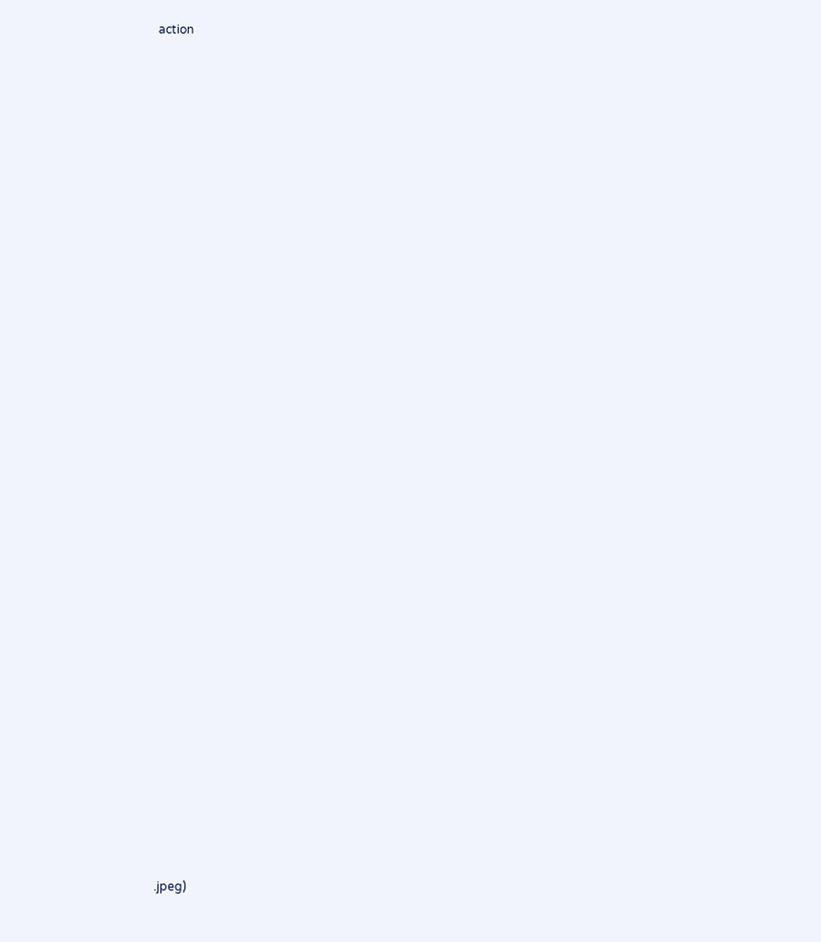action































.jpeg)